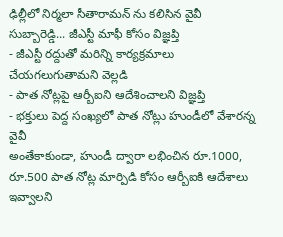ఢిల్లీలో నిర్మలా సీతారామన్ ను కలిసిన వైవీ సుబ్బారెడ్డి... జీఎస్టీ మాఫీ కోసం విజ్ఞప్తి
- జీఎస్టీ రద్దుతో మరిన్ని కార్యక్రమాలు చేయగలుగుతామని వెల్లడి
- పాత నోట్లపై ఆర్బీఐని ఆదేశించాలని విజ్ఞప్తి
- భక్తులు పెద్ద సంఖ్యలో పాత నోట్లు హుండీలో వేశారన్న వైవీ
అంతేకాకుండా, హుండీ ద్వారా లభించిన రూ.1000, రూ.500 పాత నోట్ల మార్పిడి కోసం ఆర్బీఐకి ఆదేశాలు ఇవ్వాలని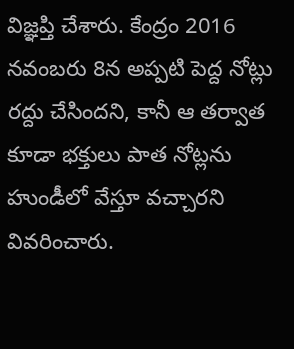విజ్ఞప్తి చేశారు. కేంద్రం 2016 నవంబరు 8న అప్పటి పెద్ద నోట్లు రద్దు చేసిందని, కానీ ఆ తర్వాత కూడా భక్తులు పాత నోట్లను హుండీలో వేస్తూ వచ్చారని వివరించారు.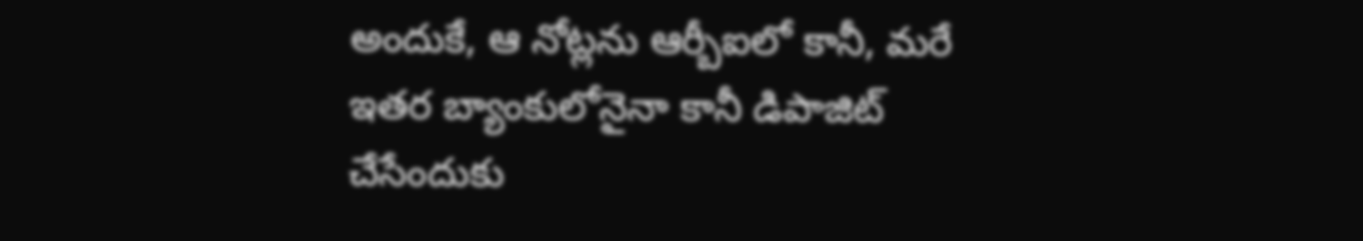అందుకే, ఆ నోట్లను ఆర్బీఐలో కానీ, మరే ఇతర బ్యాంకులోనైనా కానీ డిపాజిట్ చేసేందుకు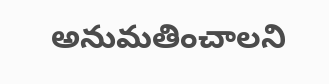అనుమతించాలని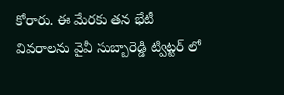కోరారు. ఈ మేరకు తన భేటీ వివరాలను వైవీ సుబ్బారెడ్డి ట్విట్టర్ లో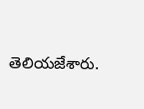తెలియజేశారు.